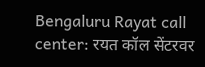Bengaluru Rayat call center: रयत कॉल सेंटरवर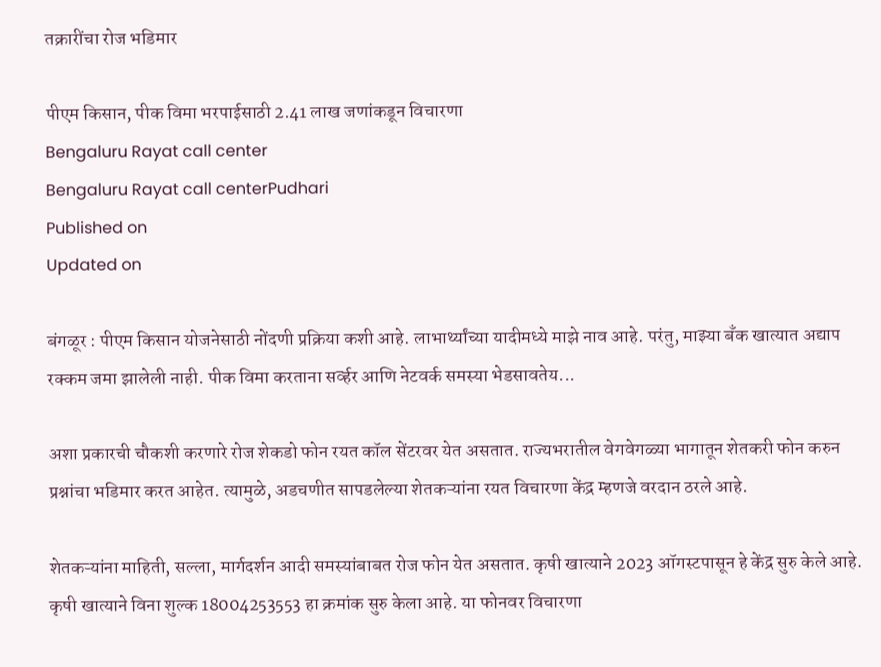तक्रारींचा रोज भडिमार

पीएम किसान, पीक विमा भरपाईसाठी 2.41 लाख जणांकडून विचारणा
Bengaluru Rayat call center
Bengaluru Rayat call centerPudhari
Published on
Updated on

बंगळूर : पीएम किसान योजनेसाठी नोंदणी प्रक्रिया कशी आहे. लाभार्थ्यांच्या यादीमध्ये माझे नाव आहे. परंतु, माझ्या बँक खात्यात अद्याप रक्कम जमा झालेली नाही. पीक विमा करताना सर्व्हर आणि नेटवर्क समस्या भेडसावतेय...

अशा प्रकारची चौकशी करणारे रोज शेकडो फोन रयत कॉल सेंटरवर येत असतात. राज्यभरातील वेगवेगळ्या भागातून शेतकरी फोन करुन प्रश्नांचा भडिमार करत आहेत. त्यामुळे, अडचणीत सापडलेल्या शेतकऱ्यांना रयत विचारणा केंद्र म्हणजे वरदान ठरले आहे.

शेतकऱ्यांना माहिती, सल्ला, मार्गदर्शन आदी समस्यांबाबत रोज फोन येत असतात. कृषी खात्याने 2023 ऑगस्टपासून हे केंद्र सुरु केले आहे. कृषी खात्याने विना शुल्क 18004253553 हा क्रमांक सुरु केला आहे. या फोनवर विचारणा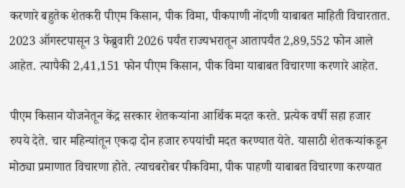करणारे बहुतेक शेतकरी पीएम किसान, पीक विमा, पीकपाणी नोंदणी याबाबत माहिती विचारतात. 2023 ऑगस्टपासून 3 फेब्रुवारी 2026 पर्यंत राज्यभरातून आतापर्यंत 2,89,552 फोन आले आहेत. त्यापैकी 2,41,151 फोन पीएम किसान, पीक विमा याबाबत विचारणा करणारे आहेत.

पीएम किसान योजनेतून केंद्र सरकार शेतकऱ्यांना आर्थिक मदत करते. प्रत्येक वर्षी सहा हजार रुपये देते. चार महिन्यांतून एकदा दोन हजार रुपयांची मदत करण्यात येते. यासाठी शेतकऱ्यांकडून मोठ्या प्रमाणात विचारणा होते. त्याचबरोबर पीकविमा, पीक पाहणी याबाबत विचारणा करण्यात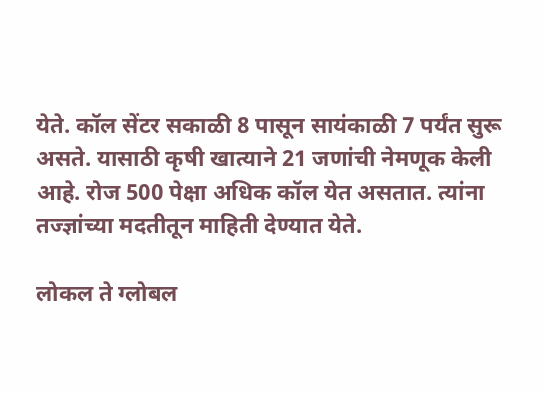येते. कॉल सेंटर सकाळी 8 पासून सायंकाळी 7 पर्यंत सुरू असते. यासाठी कृषी खात्याने 21 जणांची नेमणूक केली आहे. रोज 500 पेक्षा अधिक कॉल येत असतात. त्यांना तज्ज्ञांच्या मदतीतून माहिती देण्यात येते.

लोकल ते ग्लोबल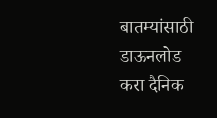बातम्यांसाठी डाऊनलोड करा दैनिक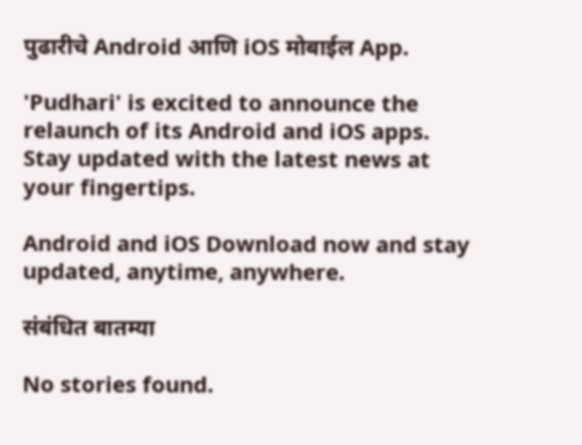पुढारीचे Android आणि iOS मोबाईल App.

'Pudhari' is excited to announce the relaunch of its Android and iOS apps. Stay updated with the latest news at your fingertips.

Android and iOS Download now and stay updated, anytime, anywhere.

संबंधित बातम्या

No stories found.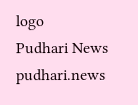logo
Pudhari News
pudhari.news